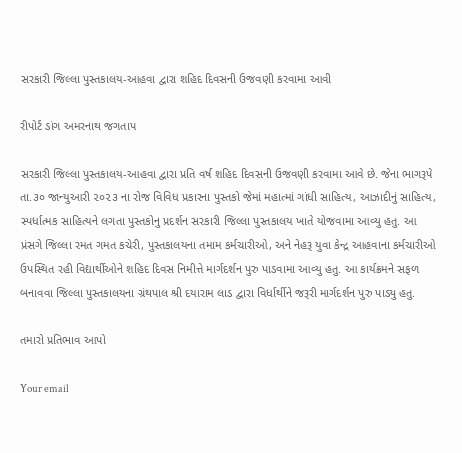સરકારી જિલ્લા પુસ્તકાલય-આહવા દ્વારા શહિદ દિવસની ઉજવણી કરવામા આવી

રીપોર્ટ ડાંગ અમરનાથ જગતાપ

સરકારી જિલ્લા પુસ્તકાલય-આહવા દ્વારા પ્રતિ વર્ષ શહિદ દિવસની ઉજવણી કરવામા આવે છે. જેના ભાગરૂપે તા.૩૦ જાન્યુઆરી ૨૦૨૩ ના રોજ વિવિધ પ્રકારના પુસ્તકો જેમાં મહાત્માં ગાંધી સાહિત્ય, આઝાદીનું સાહિત્ય, સ્પર્ધાત્મક સાહિત્યને લગતા પુસ્તકોનુ પ્રદર્શન સરકારી જિલ્લા પુસ્તકાલય ખાતે યોજવામા આવ્યુ હતુ. આ પ્રંસગે જિલ્લા રમત ગમત કચેરી, પુસ્તકાલયના તમામ કર્મચારીઓ, અને નેહરૂ યુવા કેન્દ્ર આહવાના કર્મચારીઓ ઉપસ્થિત રહી વિદ્યાર્થીઓને શહિદ દિવસ નિમીત્તે માર્ગદર્શન પુરુ પાડવામા આવ્યુ હતુ. આ કાર્યક્રમને સફળ બનાવવા જિલ્લા પુસ્તકાલયના ગ્રંથપાલ શ્રી દયારામ લાડ દ્વારા વિર્ધાર્થીને જરૂરી માર્ગદર્શન પુરુ પાડ્યુ હતુ.

તમારો પ્રતિભાવ આપો

Your email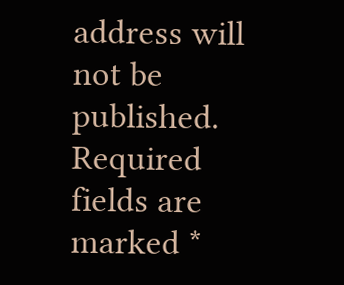address will not be published. Required fields are marked *